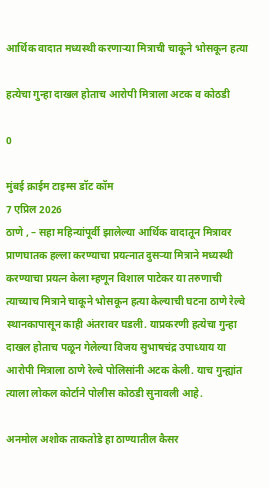आर्थिक वादात मध्यस्थी करणार्‍या मित्राची चाकूने भोसकून हत्या

हत्येचा गुन्हा दाखल होताच आरोपी मित्राला अटक व कोठडी

0

मुंबई क्राईम टाइम्स डॉट कॉम
7 एप्रिल 2026
ठाणे , – सहा महिन्यांपूर्वी झालेल्या आर्थिक वादातून मित्रावर प्राणघातक हल्ला करण्याचा प्रयत्नात दुसर्‍या मित्राने मध्यस्थी करण्याचा प्रयत्न केला म्हणून विशाल पाटेकर या तरुणाची त्याच्याच मित्राने चाकूने भोसकून हत्या केल्याची घटना ठाणे रेल्वे स्थानकापासून काही अंतरावर घडली. याप्रकरणी हत्येचा गुन्हा दाखल होताच पळून गेलेल्या विजय सुभाषचंद्र उपाध्याय या आरोपी मित्राला ठाणे रेल्वे पोलिसांनी अटक केली. याच गुन्ह्यांत त्याला लोकल कोर्टाने पोलीस कोठडी सुनावली आहे.

अनमोल अशोक ताकतोडे हा ठाण्यातील कैसर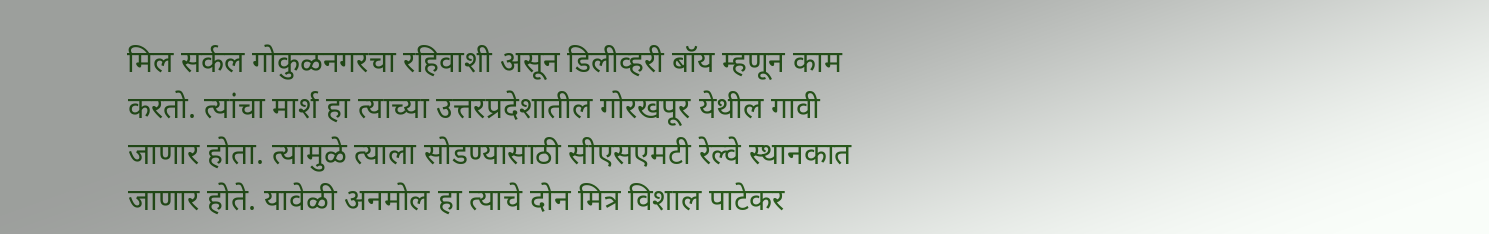मिल सर्कल गोकुळनगरचा रहिवाशी असून डिलीव्हरी बॉय म्हणून काम करतो. त्यांचा मार्श हा त्याच्या उत्तरप्रदेशातील गोरखपूर येथील गावी जाणार होता. त्यामुळे त्याला सोडण्यासाठी सीएसएमटी रेल्वे स्थानकात जाणार होते. यावेळी अनमोल हा त्याचे दोन मित्र विशाल पाटेकर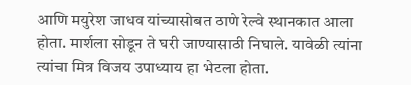आणि मयुरेश जाधव यांच्यासोबत ठाणे रेल्वे स्थानकात आला होता. मार्शला सोडून ते घरी जाण्यासाठी निघाले. यावेळी त्यांना त्यांचा मित्र विजय उपाध्याय हा भेटला होता.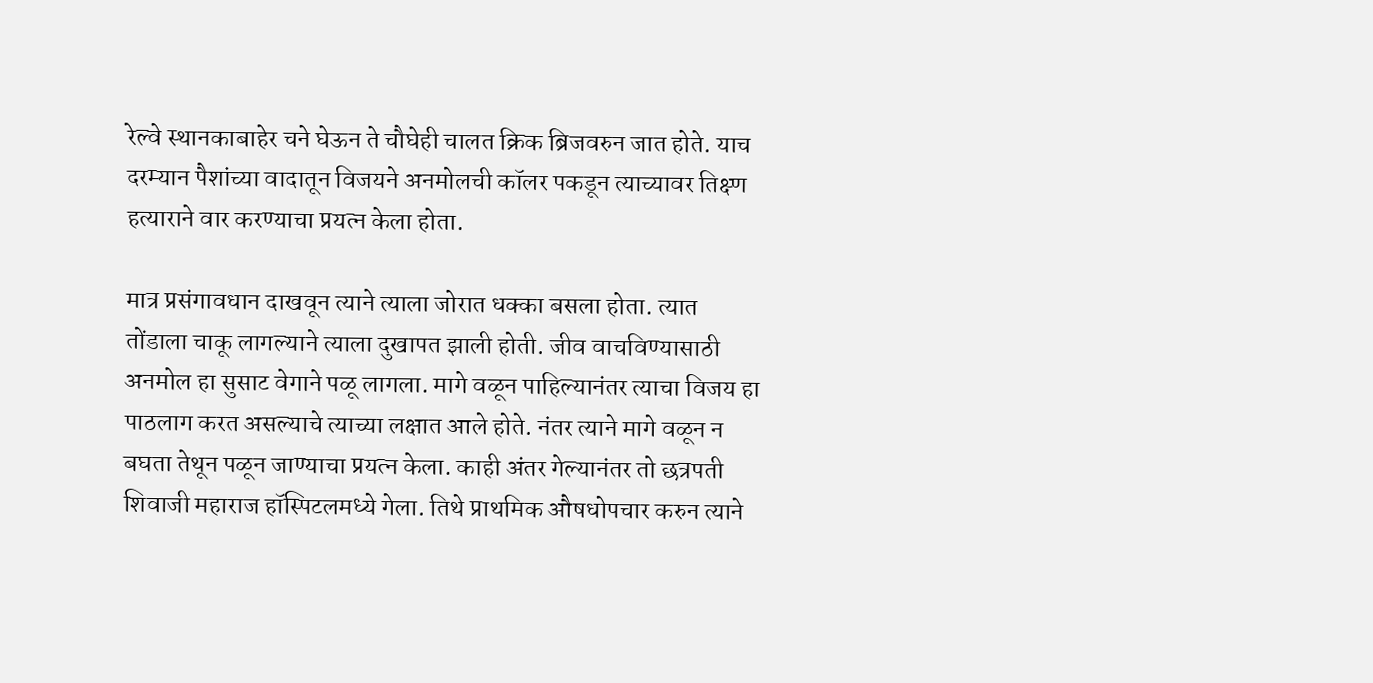रेल्वे स्थानकाबाहेर चने घेऊन ते चौघेही चालत क्रिक ब्रिजवरुन जात होते. याच दरम्यान पैशांच्या वादातून विजयने अनमोलची कॉलर पकडून त्याच्यावर तिक्ष्ण हत्याराने वार करण्याचा प्रयत्न केला होता.

मात्र प्रसंगावधान दाखवून त्याने त्याला जोरात धक्का बसला होता. त्यात तोंडाला चाकू लागल्याने त्याला दुखापत झाली होती. जीव वाचविण्यासाठी अनमोल हा सुसाट वेगाने पळू लागला. मागे वळून पाहिल्यानंतर त्याचा विजय हा पाठलाग करत असल्याचे त्याच्या लक्षात आले होते. नंतर त्याने मागे वळून न बघता तेथून पळून जाण्याचा प्रयत्न केला. काही अंतर गेल्यानंतर तो छत्रपती शिवाजी महाराज हॉस्पिटलमध्ये गेला. तिथे प्राथमिक औषधोपचार करुन त्याने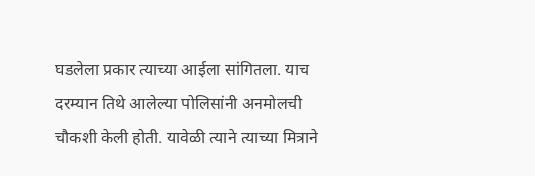घडलेला प्रकार त्याच्या आईला सांगितला. याच दरम्यान तिथे आलेल्या पोलिसांनी अनमोलची चौकशी केली होती. यावेळी त्याने त्याच्या मित्राने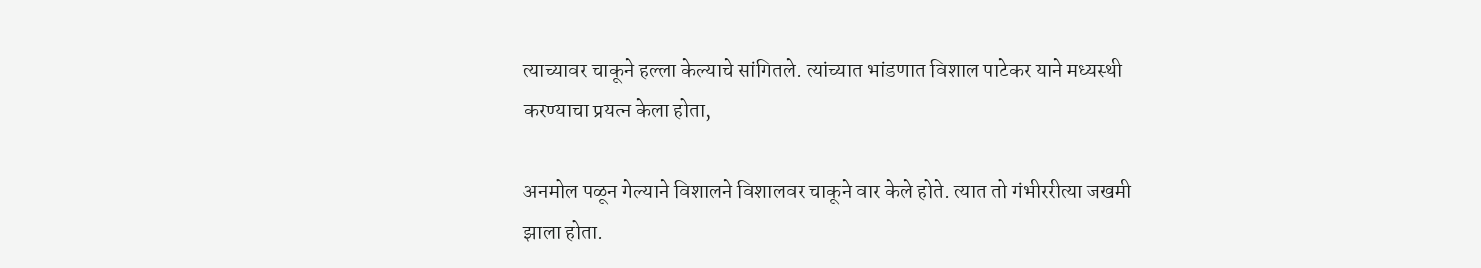त्याच्यावर चाकूने हल्ला केल्याचे सांगितले. त्यांच्यात भांडणात विशाल पाटेकर याने मध्यस्थी करण्याचा प्रयत्न केला होता,

अनमोल पळून गेल्याने विशालने विशालवर चाकूने वार केले होते. त्यात तो गंभीररीत्या जखमी झाला होता.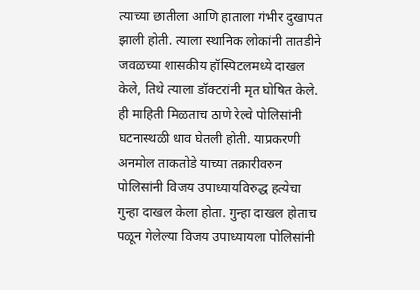त्याच्या छातीला आणि हाताला गंभीर दुखापत झाली होती. त्याला स्थानिक लोकांनी तातडीने जवळच्या शासकीय हॉस्पिटलमध्ये दाखल केले, तिथे त्याला डॉक्टरांनी मृत घोषित केले. ही माहिती मिळताच ठाणे रेल्वे पोलिसांनी घटनास्थळी धाव घेतली होती. याप्रकरणी अनमोल ताकतोडे याच्या तक्रारीवरुन पोलिसांनी विजय उपाध्यायविरुद्ध हत्येचा गुन्हा दाखल केला होता. गुन्हा दाखल होताच पळून गेलेल्या विजय उपाध्यायला पोलिसांनी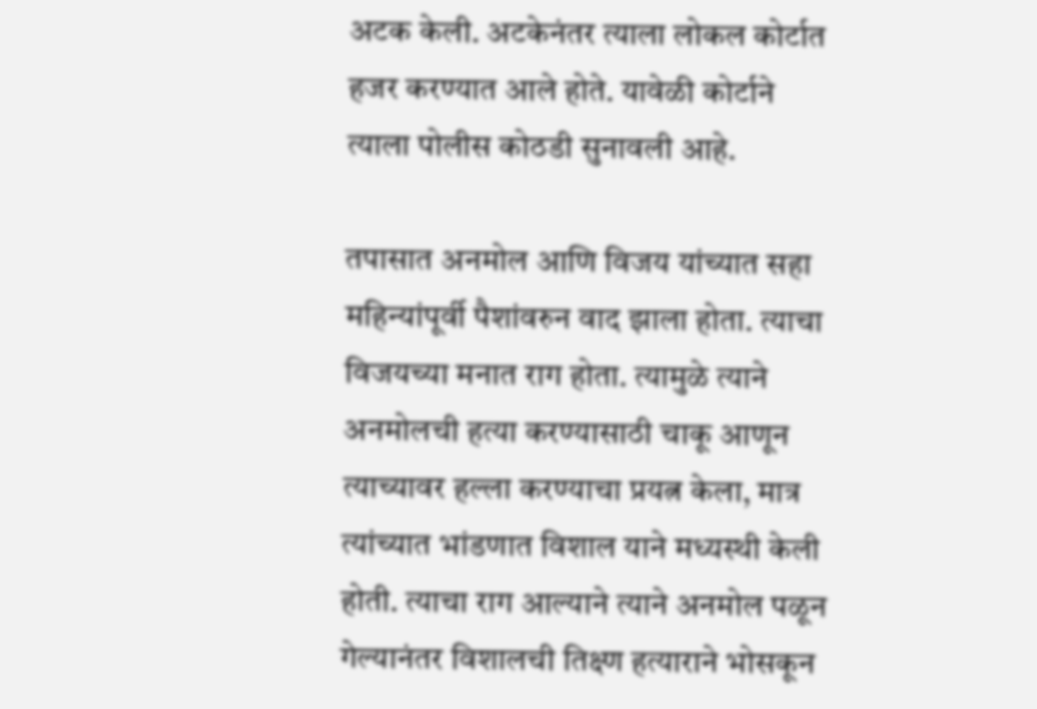अटक केली. अटकेनंतर त्याला लोकल कोर्टात हजर करण्यात आले होते. यावेळी कोर्टाने त्याला पोलीस कोठडी सुनावली आहे.

तपासात अनमोल आणि विजय यांच्यात सहा महिन्यांपूर्वी पैशांवरुन वाद झाला होता. त्याचा विजयच्या मनात राग होता. त्यामुळे त्याने अनमोलची हत्या करण्यासाठी चाकू आणून त्याच्यावर हल्ला करण्याचा प्रयत्न केला, मात्र त्यांच्यात भांडणात विशाल याने मध्यस्थी केली होती. त्याचा राग आल्याने त्याने अनमोल पळून गेल्यानंतर विशालची तिक्ष्ण हत्याराने भोसकून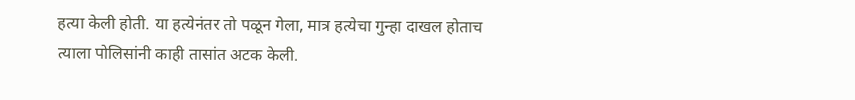हत्या केली होती. या हत्येनंतर तो पळून गेला, मात्र हत्येचा गुन्हा दाखल होताच त्याला पोलिसांनी काही तासांत अटक केली.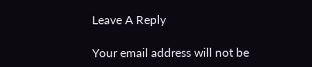Leave A Reply

Your email address will not be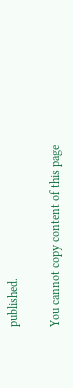published.

You cannot copy content of this page